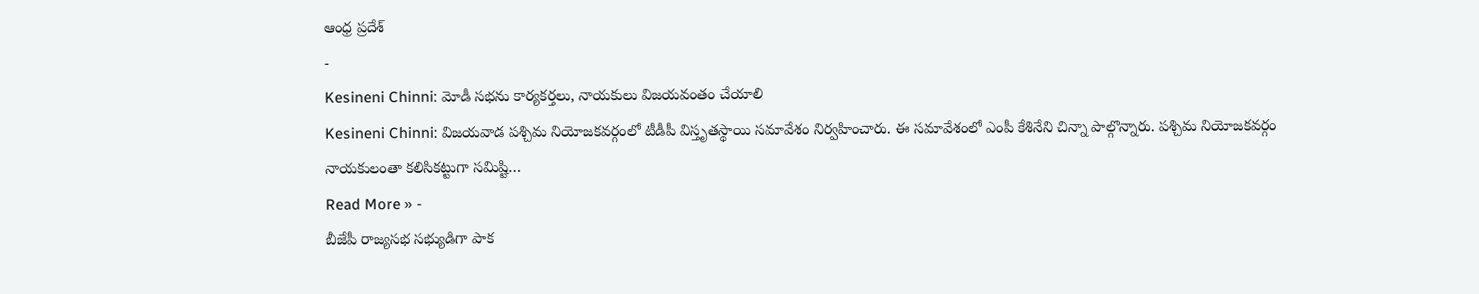ఆంధ్ర ప్రదేశ్
-
Kesineni Chinni: మోడీ సభను కార్యకర్తలు, నాయకులు విజయవంతం చేయాలి
Kesineni Chinni: విజయవాడ పశ్చిమ నియోజకవర్గంలో టీడీపీ విస్తృతస్థాయి సమావేశం నిర్వహించారు. ఈ సమావేశంలో ఎంపీ కేశినేని చిన్నా పాల్గొన్నారు. పశ్చిమ నియోజకవర్గం నాయకులంతా కలిసికట్టుగా సమిష్టి…
Read More » -
బీజేపీ రాజ్యసభ సభ్యుడిగా పాక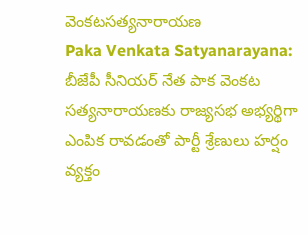వెంకటసత్యనారాయణ
Paka Venkata Satyanarayana: బీజేపీ సీనియర్ నేత పాక వెంకట సత్యనారాయణకు రాజ్యసభ అభ్యర్థిగా ఎంపిక రావడంతో పార్టీ శ్రేణులు హర్షం వ్యక్తం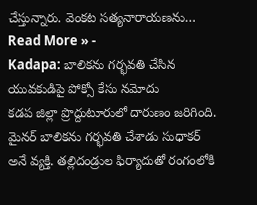చేస్తున్నారు. వెంకట సత్యనారాయణను…
Read More » -
Kadapa: బాలికను గర్భవతి చేసిన యువకుడిపై పోక్సో కేసు నమోదు
కడప జిల్లా ప్రొద్దుటూరులో దారుణం జరిగింది. మైనర్ బాలికను గర్భవతి చేశాడు సుధాకర్ అనే వ్యక్తి. తల్లిదండ్రుల ఫిర్యాదుతో రంగంలోకి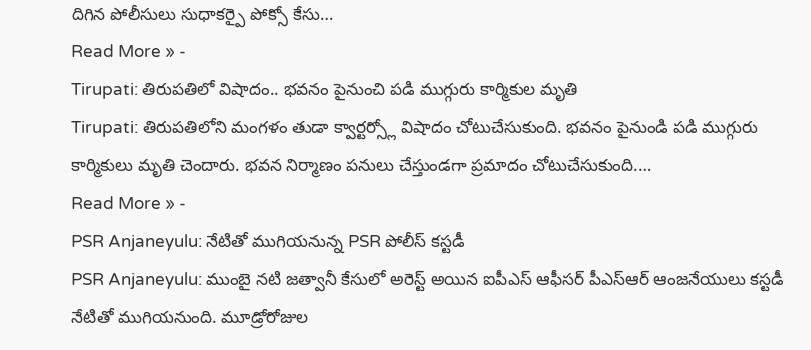దిగిన పోలీసులు సుధాకర్పై పోక్సో కేసు…
Read More » -
Tirupati: తిరుపతిలో విషాదం.. భవనం పైనుంచి పడి ముగ్గురు కార్మికుల మృతి
Tirupati: తిరుపతిలోని మంగళం తుడా క్వార్టర్స్లో విషాదం చోటుచేసుకుంది. భవనం పైనుండి పడి ముగ్గురు కార్మికులు మృతి చెందారు. భవన నిర్మాణం పనులు చేస్తుండగా ప్రమాదం చోటుచేసుకుంది.…
Read More » -
PSR Anjaneyulu: నేటితో ముగియనున్న PSR పోలీస్ కస్టడీ
PSR Anjaneyulu: ముంబై నటి జత్వానీ కేసులో అరెస్ట్ అయిన ఐపీఎస్ ఆఫీసర్ పీఎస్ఆర్ ఆంజనేయులు కస్టడీ నేటితో ముగియనుంది. మూడ్రోరోజుల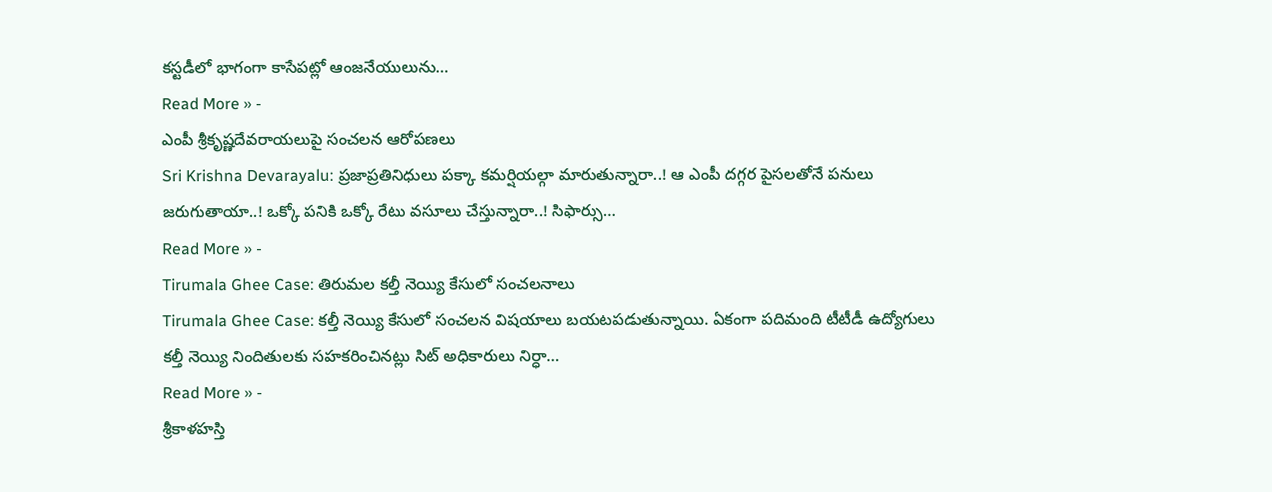కస్టడీలో భాగంగా కాసేపట్లో ఆంజనేయులును…
Read More » -
ఎంపీ శ్రీకృష్ణదేవరాయలుపై సంచలన ఆరోపణలు
Sri Krishna Devarayalu: ప్రజాప్రతినిధులు పక్కా కమర్షియల్గా మారుతున్నారా..! ఆ ఎంపీ దగ్గర పైసలతోనే పనులు జరుగుతాయా..! ఒక్కో పనికి ఒక్కో రేటు వసూలు చేస్తున్నారా..! సిఫార్సు…
Read More » -
Tirumala Ghee Case: తిరుమల కల్తీ నెయ్యి కేసులో సంచలనాలు
Tirumala Ghee Case: కల్తీ నెయ్యి కేసులో సంచలన విషయాలు బయటపడుతున్నాయి. ఏకంగా పదిమంది టీటీడీ ఉద్యోగులు కల్తీ నెయ్యి నిందితులకు సహకరించినట్లు సిట్ అధికారులు నిర్ధా…
Read More » -
శ్రీకాళహస్తి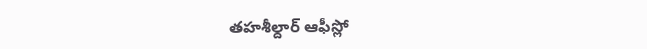తహశీల్దార్ ఆఫీస్లో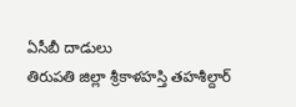ఏసీబీ దాడులు
తిరుపతి జిల్లా శ్రీకాళహస్తి తహశీల్దార్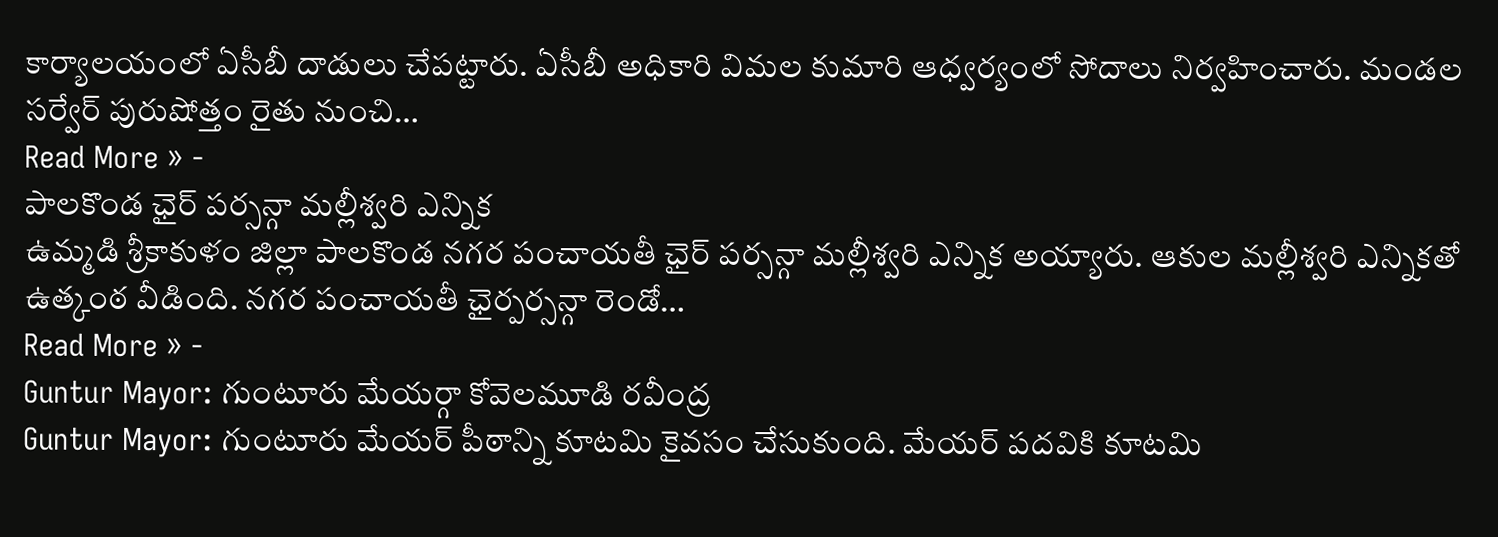కార్యాలయంలో ఏసీబీ దాడులు చేపట్టారు. ఏసీబీ అధికారి విమల కుమారి ఆధ్వర్యంలో సోదాలు నిర్వహించారు. మండల సర్వేర్ పురుషోత్తం రైతు నుంచి…
Read More » -
పాలకొండ ఛైర్ పర్సన్గా మల్లీశ్వరి ఎన్నిక
ఉమ్మడి శ్రీకాకుళం జిల్లా పాలకొండ నగర పంచాయతీ ఛైర్ పర్సన్గా మల్లీశ్వరి ఎన్నిక అయ్యారు. ఆకుల మల్లీశ్వరి ఎన్నికతో ఉత్కంఠ వీడింది. నగర పంచాయతీ ఛైర్పర్సన్గా రెండో…
Read More » -
Guntur Mayor: గుంటూరు మేయర్గా కోవెలమూడి రవీంద్ర
Guntur Mayor: గుంటూరు మేయర్ పీఠాన్ని కూటమి కైవసం చేసుకుంది. మేయర్ పదవికి కూటమి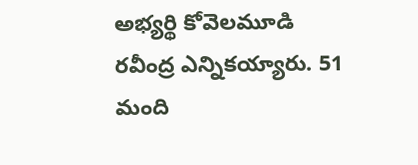అభ్యర్థి కోవెలమూడి రవీంద్ర ఎన్నికయ్యారు. 51 మంది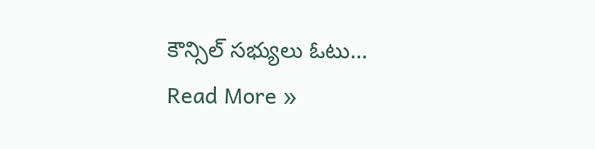కౌన్సిల్ సభ్యులు ఓటు…
Read More »